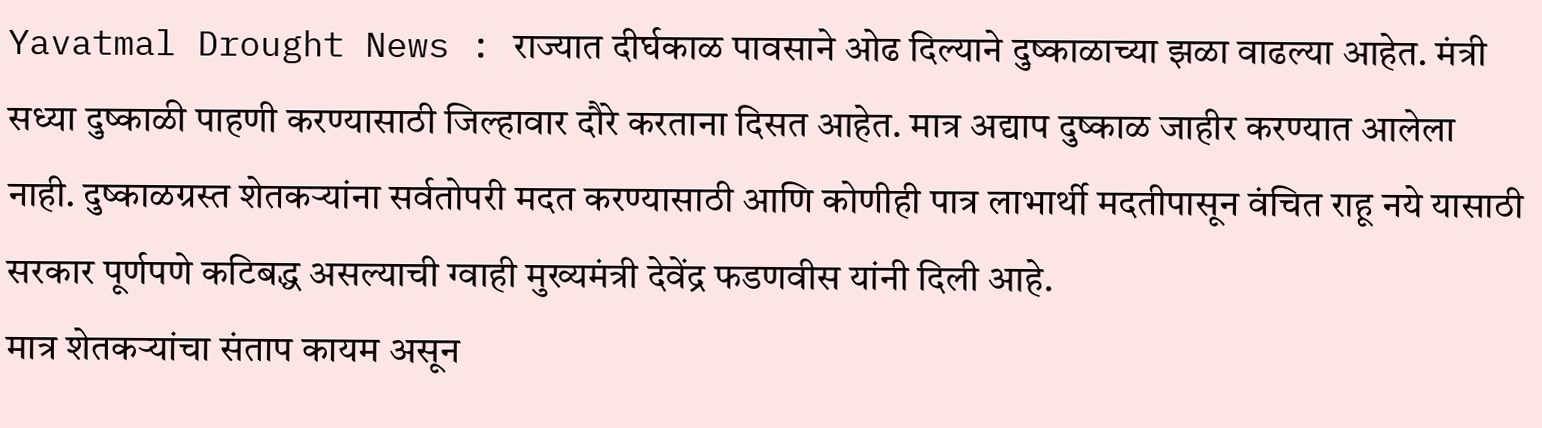Yavatmal Drought News : राज्यात दीर्घकाळ पावसाने ओढ दिल्याने दुष्काळाच्या झळा वाढल्या आहेत. मंत्री सध्या दुष्काळी पाहणी करण्यासाठी जिल्हावार दौरे करताना दिसत आहेत. मात्र अद्याप दुष्काळ जाहीर करण्यात आलेला नाही. दुष्काळग्रस्त शेतकऱ्यांना सर्वतोपरी मदत करण्यासाठी आणि कोणीही पात्र लाभार्थी मदतीपासून वंचित राहू नये यासाठी सरकार पूर्णपणे कटिबद्ध असल्याची ग्वाही मुख्यमंत्री देवेंद्र फडणवीस यांनी दिली आहे.
मात्र शेतकऱ्यांचा संताप कायम असून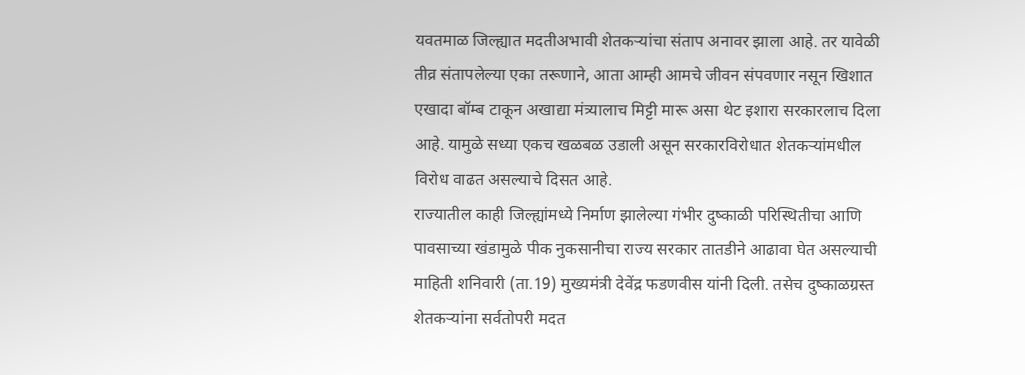यवतमाळ जिल्ह्यात मदतीअभावी शेतकऱ्यांचा संताप अनावर झाला आहे. तर यावेळी तीव्र संतापलेल्या एका तरूणाने, आता आम्ही आमचे जीवन संपवणार नसून खिशात एखादा बॉम्ब टाकून अखाद्या मंत्र्यालाच मिट्टी मारू असा थेट इशारा सरकारलाच दिला आहे. यामुळे सध्या एकच खळबळ उडाली असून सरकारविरोधात शेतकऱ्यांमधील विरोध वाढत असल्याचे दिसत आहे.
राज्यातील काही जिल्ह्यांमध्ये निर्माण झालेल्या गंभीर दुष्काळी परिस्थितीचा आणि पावसाच्या खंडामुळे पीक नुकसानीचा राज्य सरकार तातडीने आढावा घेत असल्याची माहिती शनिवारी (ता.19) मुख्यमंत्री देवेंद्र फडणवीस यांनी दिली. तसेच दुष्काळग्रस्त शेतकऱ्यांना सर्वतोपरी मदत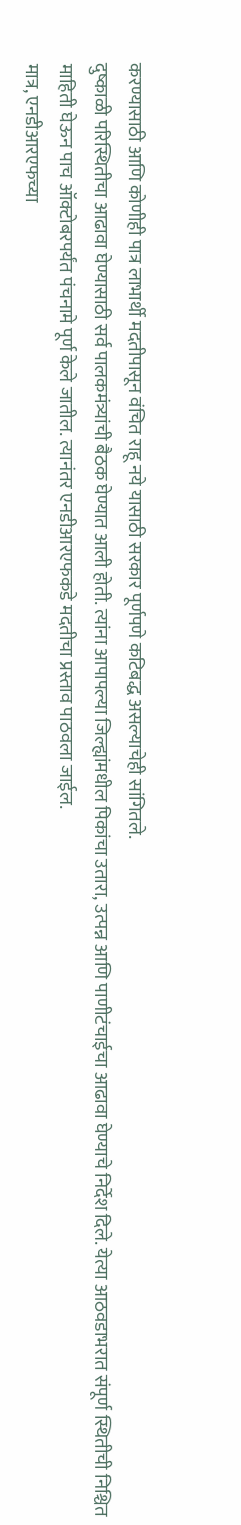करण्यासाठी आणि कोणीही पात्र लाभार्थी मदतीपासून वंचित राहू नये यासाठी सरकार पूर्णपणे कटिबद्ध असल्याचेही सांगितले.
दुष्काळी परिस्थितीचा आढावा घेण्यासाठी सर्व पालकमंत्र्यांची बैठक घेण्यात आली होती. त्यांना आपापल्या जिल्ह्यांमधील पिकांचा उतारा, उत्पन्न आणि पाणीटंचाईचा आढावा घेण्याचे निर्देश दिले. येत्या आठवडाभरात संपूर्ण स्थितीची निश्चित माहिती घेऊन पाच ऑक्टोबरपर्यंत पंचनामे पूर्ण केले जातील. त्यानंतर एनडीआरएफकडे मदतीचा प्रस्ताव पाठवला जाईल.
मात्र, एनडीआरएफच्या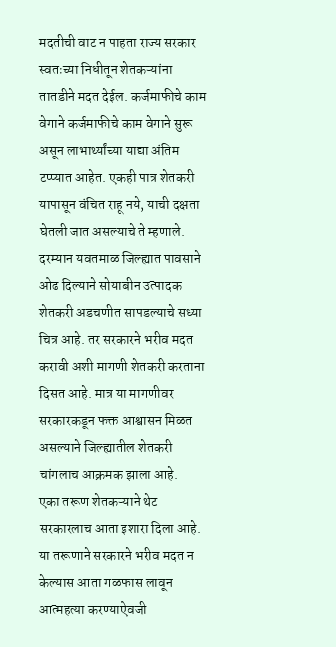मदतीची वाट न पाहता राज्य सरकार स्वतःच्या निधीतून शेतकऱ्यांना तातडीने मदत देईल. कर्जमाफीचे काम वेगाने कर्जमाफीचे काम वेगाने सुरू असून लाभार्थ्यांच्या याद्या अंतिम टप्प्यात आहेत. एकही पात्र शेतकरी यापासून वंचित राहू नये, याची दक्षता घेतली जात असल्याचे ते म्हणाले.
दरम्यान यवतमाळ जिल्ह्यात पावसाने ओढ दिल्याने सोयाबीन उत्पादक शेतकरी अडचणीत सापडल्याचे सध्या चित्र आहे. तर सरकारने भरीव मदत करावी अशी मागणी शेतकरी करताना दिसत आहे. मात्र या मागणीवर सरकारकडून फक्त आश्वासन मिळत असल्याने जिल्ह्यातील शेतकरी चांगलाच आक्रमक झाला आहे.
एका तरूण शेतकऱ्याने थेट सरकारलाच आता इशारा दिला आहे. या तरूणाने सरकारने भरीव मदत न केल्यास आता गळफास लावून आत्महत्या करण्याऐवजी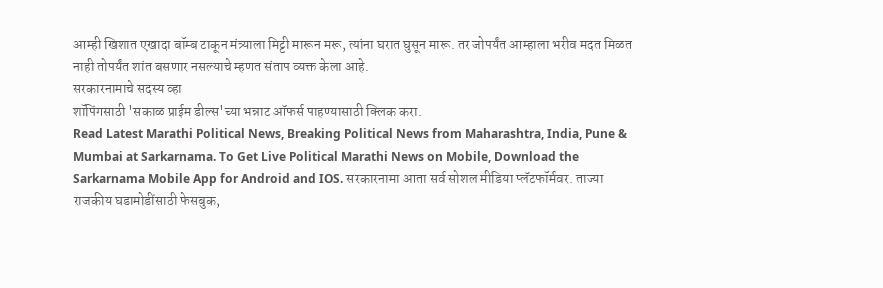आम्ही खिशात एखादा बॉम्ब टाकून मंत्र्याला मिट्टी मारून मरू, त्यांना घरात घुसून मारू. तर जोपर्यंत आम्हाला भरीव मदत मिळत नाही तोपर्यंत शांत बसणार नसल्याचे म्हणत संताप व्यक्त केला आहे.
सरकारनामाचे सदस्य व्हा
शॉपिंगसाठी 'सकाळ प्राईम डील्स'च्या भन्नाट ऑफर्स पाहण्यासाठी क्लिक करा.
Read Latest Marathi Political News, Breaking Political News from Maharashtra, India, Pune & Mumbai at Sarkarnama. To Get Live Political Marathi News on Mobile, Download the Sarkarnama Mobile App for Android and IOS. सरकारनामा आता सर्व सोशल मीडिया प्लॅटफॉर्मवर. ताज्या राजकीय घडामोडींसाठी फेसबुक,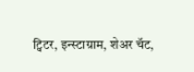ट्विटर, इन्स्टाग्राम, शेअर चॅट,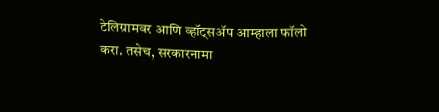टेलिग्रामवर आणि व्हॉट्सॲप आम्हाला फॉलो करा. तसेच, सरकारनामा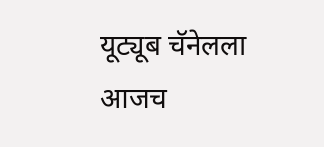यूट्यूब चॅनेलला आजच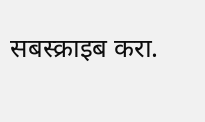सबस्क्राइब करा.